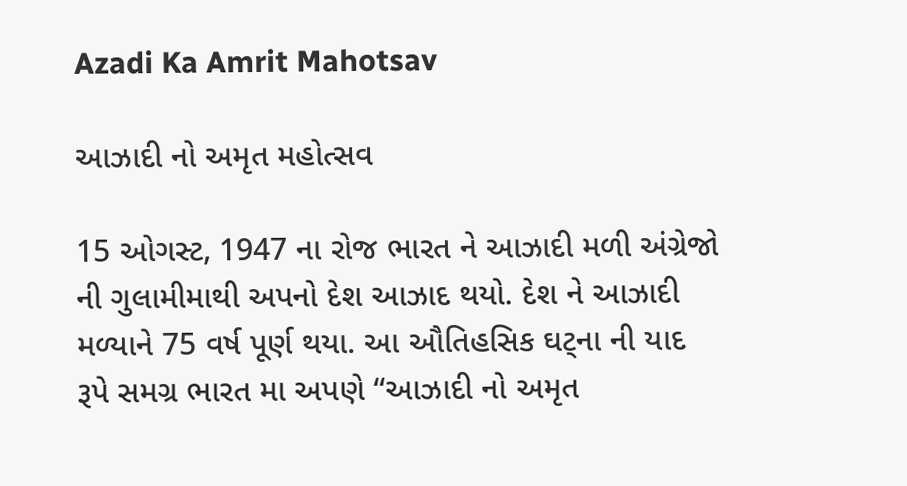Azadi Ka Amrit Mahotsav

આઝાદી નો અમૃત મહોત્સવ

15 ઓગસ્ટ, 1947 ના રોજ ભારત ને આઝાદી મળી અંગ્રેજો ની ગુલામીમાથી અપનો દેશ આઝાદ થયો. દેશ ને આઝાદી મળ્યાને 75 વર્ષ પૂર્ણ થયા. આ ઔતિહસિક ઘટ્ના ની યાદ રૂપે સમગ્ર ભારત મા અપણે “આઝાદી નો અમૃત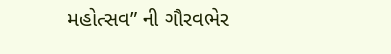મહોત્સવ” ની ગૌરવભેર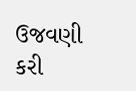ઉજવણી કરી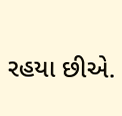રહયા છીએ.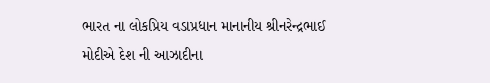ભારત ના લોકપ્રિય વડાપ્રધાન માનાનીય શ્રીનરેન્દ્રભાઈ  મોદીએ દેશ ની આઝાદીના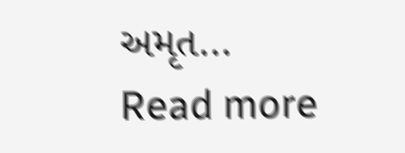અમૃત…
Read more